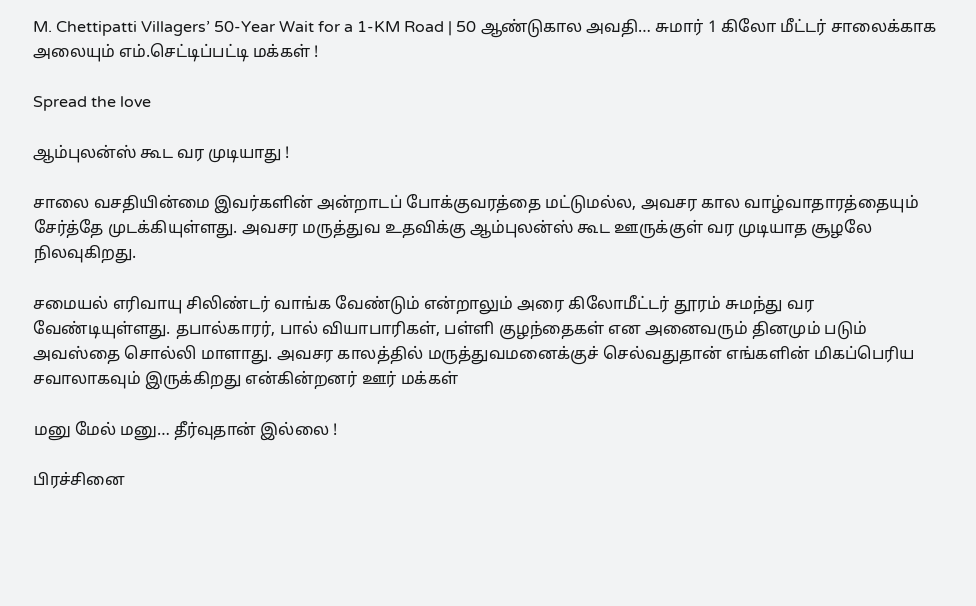M. Chettipatti Villagers’ 50-Year Wait for a 1-KM Road | 50 ஆண்டுகால அவதி… சுமார் 1 கிலோ மீட்டர் சாலைக்காக அலையும் எம்.செட்டிப்பட்டி மக்கள் !

Spread the love

ஆம்புலன்ஸ் கூட வர முடியாது !

சாலை வசதியின்மை இவர்களின் அன்றாடப் போக்குவரத்தை மட்டுமல்ல, அவசர கால வாழ்வாதாரத்தையும் சேர்த்தே முடக்கியுள்ளது. அவசர மருத்துவ உதவிக்கு ஆம்புலன்ஸ் கூட ஊருக்குள் வர முடியாத சூழலே நிலவுகிறது.

சமையல் எரிவாயு சிலிண்டர் வாங்க வேண்டும் என்றாலும் அரை கிலோமீட்டர் தூரம் சுமந்து வர வேண்டியுள்ளது. தபால்காரர், பால் வியாபாரிகள், பள்ளி குழந்தைகள் என அனைவரும் தினமும் படும் அவஸ்தை சொல்லி மாளாது. அவசர காலத்தில் மருத்துவமனைக்குச் செல்வதுதான் எங்களின் மிகப்பெரிய சவாலாகவும் இருக்கிறது என்கின்றனர் ஊர் மக்கள்

மனு மேல் மனு… தீர்வுதான் இல்லை !

பிரச்சினை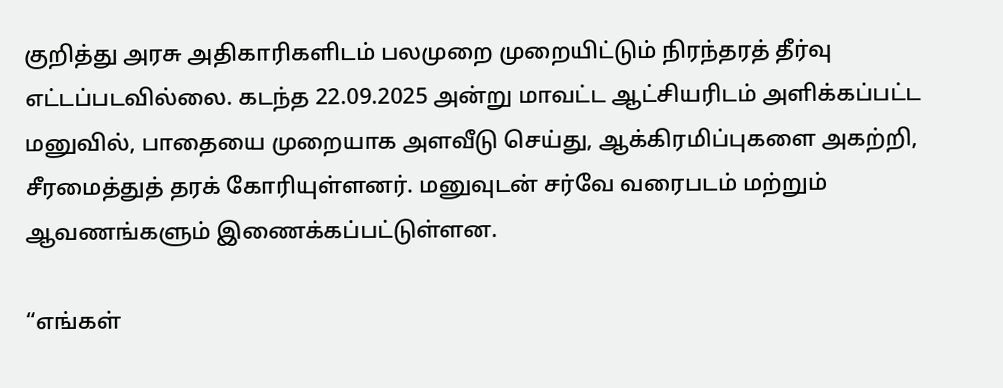குறித்து அரசு அதிகாரிகளிடம் பலமுறை முறையிட்டும் நிரந்தரத் தீர்வு எட்டப்படவில்லை. கடந்த 22.09.2025 அன்று மாவட்ட ஆட்சியரிடம் அளிக்கப்பட்ட மனுவில், பாதையை முறையாக அளவீடு செய்து, ஆக்கிரமிப்புகளை அகற்றி, சீரமைத்துத் தரக் கோரியுள்ளனர். மனுவுடன் சர்வே வரைபடம் மற்றும் ஆவணங்களும் இணைக்கப்பட்டுள்ளன.

“எங்கள்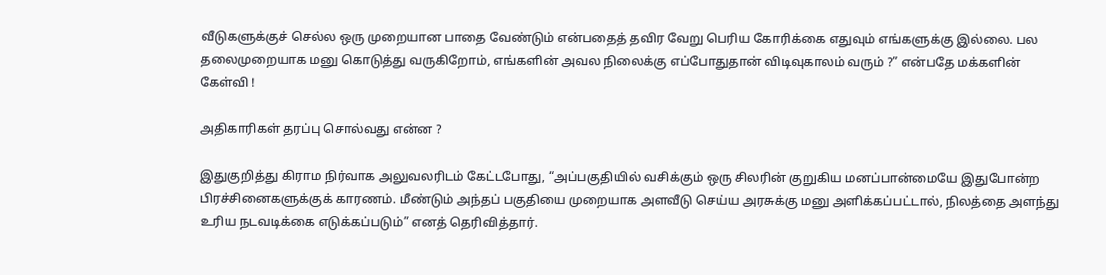வீடுகளுக்குச் செல்ல ஒரு முறையான பாதை வேண்டும் என்பதைத் தவிர வேறு பெரிய கோரிக்கை எதுவும் எங்களுக்கு இல்லை. பல தலைமுறையாக மனு கொடுத்து வருகிறோம், எங்களின் அவல நிலைக்கு எப்போதுதான் விடிவுகாலம் வரும் ?” என்பதே மக்களின் கேள்வி !

அதிகாரிகள் தரப்பு சொல்வது என்ன ?

இதுகுறித்து கிராம நிர்வாக அலுவலரிடம் கேட்டபோது, “அப்பகுதியில் வசிக்கும் ஒரு சிலரின் குறுகிய மனப்பான்மையே இதுபோன்ற பிரச்சினைகளுக்குக் காரணம். மீண்டும் அந்தப் பகுதியை முறையாக அளவீடு செய்ய அரசுக்கு மனு அளிக்கப்பட்டால், நிலத்தை அளந்து உரிய நடவடிக்கை எடுக்கப்படும்” எனத் தெரிவித்தார்.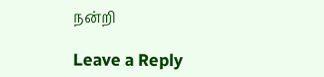நன்றி

Leave a Reply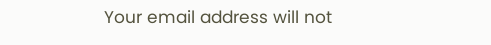Your email address will not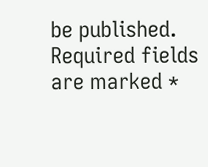be published. Required fields are marked *